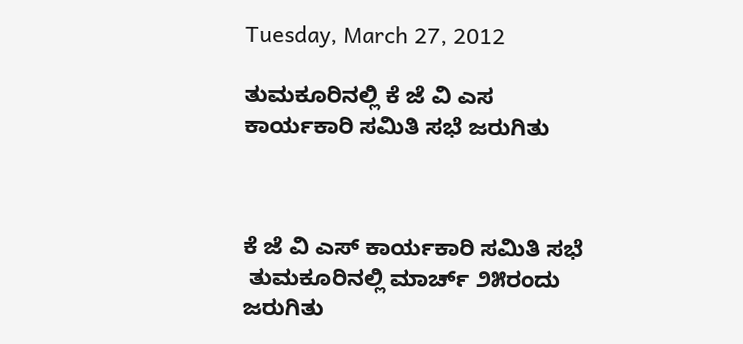Tuesday, March 27, 2012

ತುಮಕೂರಿನಲ್ಲಿ ಕೆ ಜೆ ವಿ ಎಸ ಕಾರ್ಯಕಾರಿ ಸಮಿತಿ ಸಭೆ ಜರುಗಿತು



ಕೆ ಜೆ ವಿ ಎಸ್ ಕಾರ್ಯಕಾರಿ ಸಮಿತಿ ಸಭೆ
 ತುಮಕೂರಿನಲ್ಲಿ ಮಾರ್ಚ್ ೨೫ರಂದು  ಜರುಗಿತು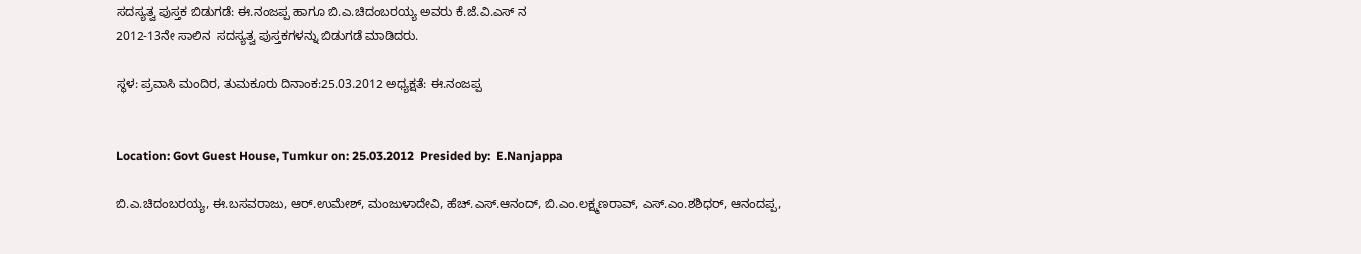ಸದಸ್ಯತ್ವ ಪುಸ್ತಕ ಬಿಡುಗಡೆ: ಈ.ನಂಜಪ್ಪ ಹಾಗೂ ಬಿ.ಎ.ಚಿದಂಬರಯ್ಯ ಅವರು ಕೆ.ಜೆ.ವಿ.ಎಸ್ ನ
2012-13ನೇ ಸಾಲಿನ  ಸದಸ್ಯತ್ವ ಪುಸ್ತಕಗಳನ್ನು ಬಿಡುಗಡೆ ಮಾಡಿದರು.

ಸ್ಥಳ: ಪ್ರವಾಸಿ ಮಂದಿರ, ತುಮಕೂರು ದಿನಾಂಕ:25.03.2012 ಅಧ್ಯಕ್ಷತೆ: ಈ.ನಂಜಪ್ಪ


Location: Govt Guest House, Tumkur on: 25.03.2012  Presided by:  E.Nanjappa

ಬಿ.ಎ.ಚಿದಂಬರಯ್ಯ, ಈ.ಬಸವರಾಜು, ಆರ್.ಉಮೇಶ್, ಮಂಜುಳಾದೇವಿ, ಹೆಚ್.ಎಸ್.ಆನಂದ್, ಬಿ.ಎಂ.ಲಕ್ಷ್ಮಣರಾವ್, ಎಸ್.ಎಂ.ಶಶಿಧರ್, ಆನಂದಪ್ಪ,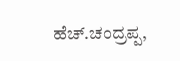ಹೆಚ್.ಚಂದ್ರಪ್ಪ,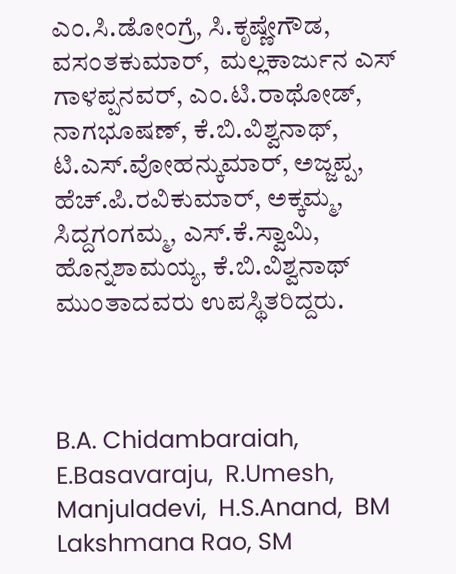ಎಂ.ಸಿ.ಡೋಂಗ್ರೆ, ಸಿ.ಕೃಷ್ಣೇಗೌಡ, ವಸಂತಕುಮಾರ್,  ಮಲ್ಲಕಾರ್ಜುನ ಎಸ್ ಗಾಳಪ್ಪನವರ್, ಎಂ.ಟಿ.ರಾಥೋಡ್, ನಾಗಭೂಷಣ್, ಕೆ.ಬಿ.ವಿಶ್ವನಾಥ್, ಟಿ.ಎಸ್.ವೋಹನ್ಕುಮಾರ್, ಅಜ್ಜಪ್ಪ, ಹೆಚ್.ಪಿ.ರವಿಕುಮಾರ್, ಅಕ್ಕಮ್ಮ, ಸಿದ್ದಗಂಗಮ್ಮ, ಎಸ್.ಕೆ.ಸ್ವಾಮಿ, ಹೊನ್ನಶಾಮಯ್ಯ, ಕೆ.ಬಿ.ವಿಶ್ವನಾಥ್ ಮುಂತಾದವರು ಉಪಸ್ಥಿತರಿದ್ದರು.



B.A. Chidambaraiah, E.Basavaraju,  R.Umesh,  Manjuladevi,  H.S.Anand,  BM Lakshmana Rao, SM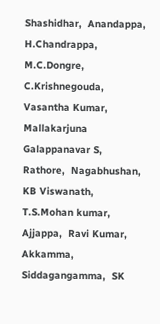Shashidhar,  Anandappa,  H.Chandrappa,  M.C.Dongre, C.Krishnegouda, Vasantha Kumar,  Mallakarjuna Galappanavar S,   Rathore,  Nagabhushan,  KB Viswanath, T.S.Mohan kumar,  Ajjappa,  Ravi Kumar,  Akkamma,  Siddagangamma,  SK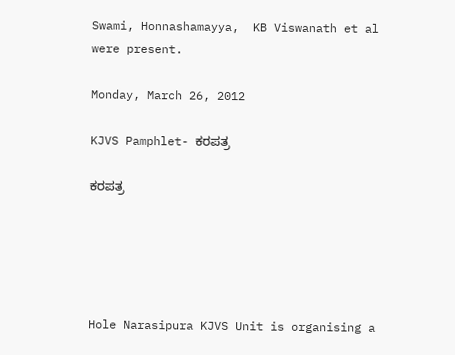Swami, Honnashamayya,  KB Viswanath et al were present.

Monday, March 26, 2012

KJVS Pamphlet- ಕರಪತ್ರ

ಕರಪತ್ರ





Hole Narasipura KJVS Unit is organising a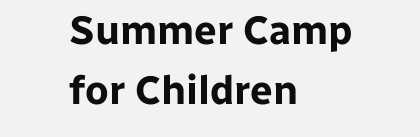Summer Camp for Children